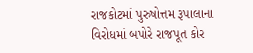રાજકોટમાં પુરુષોત્તમ રૂપાલાના વિરોધમાં બપોરે રાજપૂત કોર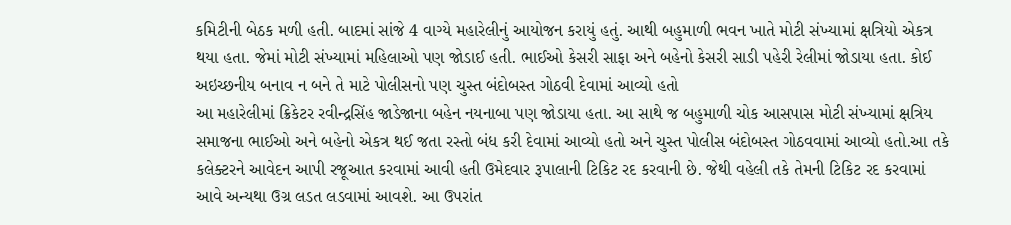કમિટીની બેઠક મળી હતી. બાદમાં સાંજે 4 વાગ્યે મહારેલીનું આયોજન કરાયું હતું. આથી બહુમાળી ભવન ખાતે મોટી સંખ્યામાં ક્ષત્રિયો એકત્ર થયા હતા. જેમાં મોટી સંખ્યામાં મહિલાઓ પણ જોડાઈ હતી. ભાઈઓ કેસરી સાફા અને બહેનો કેસરી સાડી પહેરી રેલીમાં જોડાયા હતા. કોઈ અઇચ્છનીય બનાવ ન બને તે માટે પોલીસનો પણ ચુસ્ત બંદોબસ્ત ગોઠવી દેવામાં આવ્યો હતો
આ મહારેલીમાં ક્રિકેટર રવીન્દ્રસિંહ જાડેજાના બહેન નયનાબા પણ જોડાયા હતા. આ સાથે જ બહુમાળી ચોક આસપાસ મોટી સંખ્યામાં ક્ષત્રિય સમાજના ભાઈઓ અને બહેનો એકત્ર થઈ જતા રસ્તો બંધ કરી દેવામાં આવ્યો હતો અને ચુસ્ત પોલીસ બંદોબસ્ત ગોઠવવામાં આવ્યો હતો.આ તકે કલેક્ટરને આવેદન આપી રજૂઆત કરવામાં આવી હતી ઉમેદવાર રૂપાલાની ટિકિટ રદ કરવાની છે. જેથી વહેલી તકે તેમની ટિકિટ રદ કરવામાં આવે અન્યથા ઉગ્ર લડત લડવામાં આવશે. આ ઉપરાંત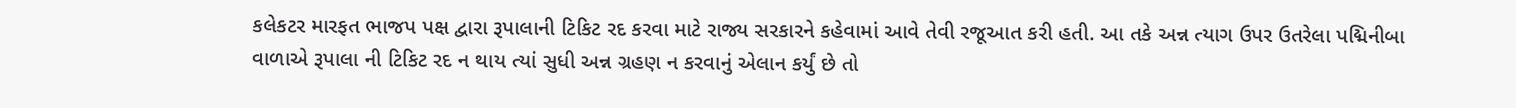કલેકટર મારફત ભાજપ પક્ષ દ્વારા રૂપાલાની ટિકિટ રદ કરવા માટે રાજ્ય સરકારને કહેવામાં આવે તેવી રજૂઆત કરી હતી. આ તકે અન્ન ત્યાગ ઉપર ઉતરેલા પદ્મિનીબા વાળાએ રૂપાલા ની ટિકિટ રદ ન થાય ત્યાં સુધી અન્ન ગ્રહણ ન કરવાનું એલાન કર્યું છે તો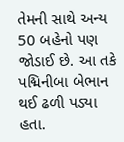તેમની સાથે અન્ય 50 બહેનો પણ જોડાઈ છે. આ તકે પદ્મિનીબા બેભાન થઈ ઢળી પડ્યા હતા.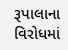રૂપાલાના વિરોધમાં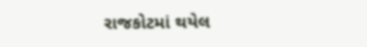રાજકોટમાં થયેલ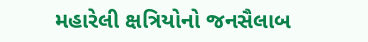મહારેલી ક્ષત્રિયોનો જનસૈલાબ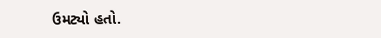ઉમટ્યો હતો.